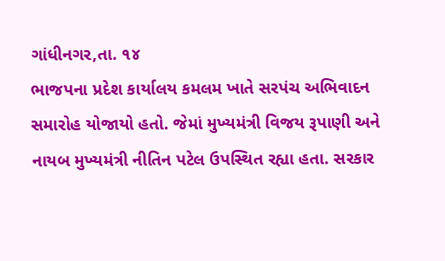ગાંધીનગર,તા. ૧૪
ભાજપના પ્રદેશ કાર્યાલય કમલમ ખાતે સરપંચ અભિવાદન સમારોહ યોજાયો હતો. જેમાં મુખ્યમંત્રી વિજય રૂપાણી અને નાયબ મુખ્યમંત્રી નીતિન પટેલ ઉપસ્થિત રહ્યા હતા. સરકાર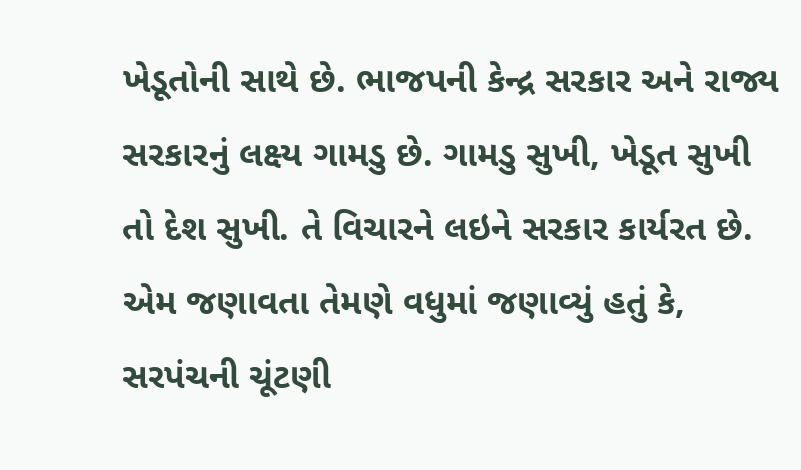ખેડૂતોની સાથે છે. ભાજપની કેન્દ્ર સરકાર અને રાજ્ય સરકારનું લક્ષ્ય ગામડુ છે. ગામડુ સુખી, ખેડૂત સુખી તો દેશ સુખી. તે વિચારને લઇને સરકાર કાર્યરત છે. એમ જણાવતા તેમણે વધુમાં જણાવ્યું હતું કે, સરપંચની ચૂંટણી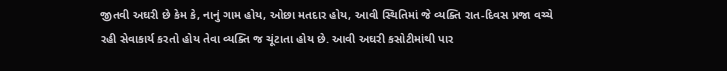જીતવી અઘરી છે કેમ કે, નાનું ગામ હોય, ઓછા મતદાર હોય, આવી સ્થિતિમાં જે વ્યક્તિ રાત-દિવસ પ્રજા વચ્ચે રહી સેવાકાર્ય કરતો હોય તેવા વ્યક્તિ જ ચૂંટાતા હોય છે. આવી અઘરી કસોટીમાંથી પાર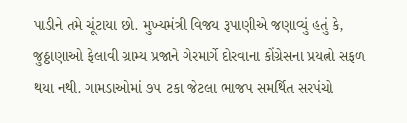પાડીને તમે ચૂંટાયા છો. મુખ્યમંત્રી વિજય રૂપાણીએ જણાવ્યું હતું કે, જુઠ્ઠાણાઓ ફેલાવી ગ્રામ્ય પ્રજાને ગેરમાર્ગે દોરવાના કોંગ્રેસના પ્રયત્નો સફળ થયા નથી. ગામડાઓમાં ૭૫ ટકા જેટલા ભાજપ સમર્થિત સરપંચો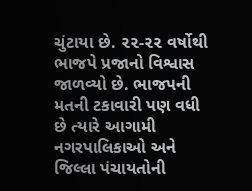ચુંટાયા છે. ૨૨-૨૨ વર્ષોથી ભાજપે પ્રજાનો વિશ્વાસ જાળવ્યો છે. ભાજપની મતની ટકાવારી પણ વધી છે ત્યારે આગામી નગરપાલિકાઓ અને જિલ્લા પંચાયતોની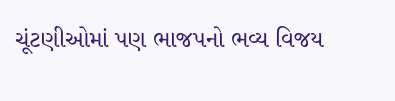ચૂંટણીઓમાં પણ ભાજપનો ભવ્ય વિજય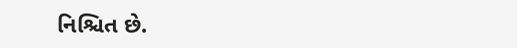નિશ્ચિત છે.